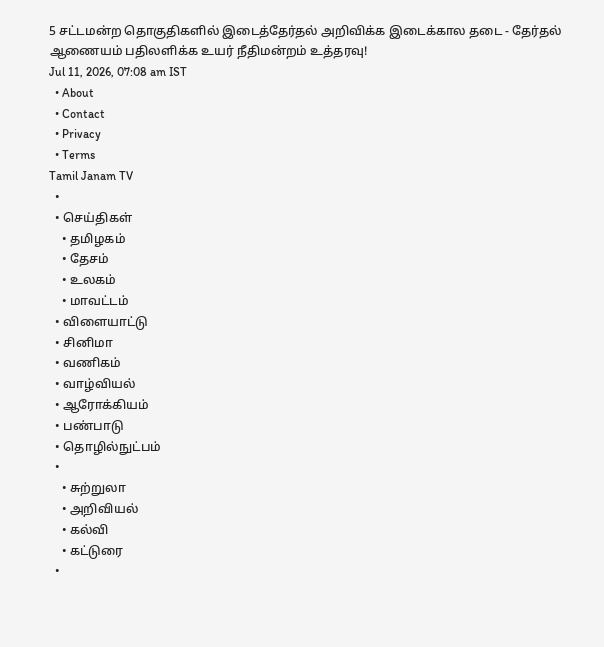5 சட்டமன்ற தொகுதிகளில் இடைத்தேர்தல் அறிவிக்க இடைக்கால தடை - தேர்தல் ஆணையம் பதிலளிக்க உயர் நீதிமன்றம் உத்தரவு!
Jul 11, 2026, 07:08 am IST
  • About
  • Contact
  • Privacy
  • Terms
Tamil Janam TV
  •
  • செய்திகள்
    • தமிழகம்
    • தேசம்
    • உலகம்
    • மாவட்டம்
  • விளையாட்டு
  • சினிமா
  • வணிகம்
  • வாழ்வியல்
  • ஆரோக்கியம்
  • பண்பாடு
  • தொழில்நுட்பம்
  •
    • சுற்றுலா
    • அறிவியல்
    • கல்வி
    • கட்டுரை
  •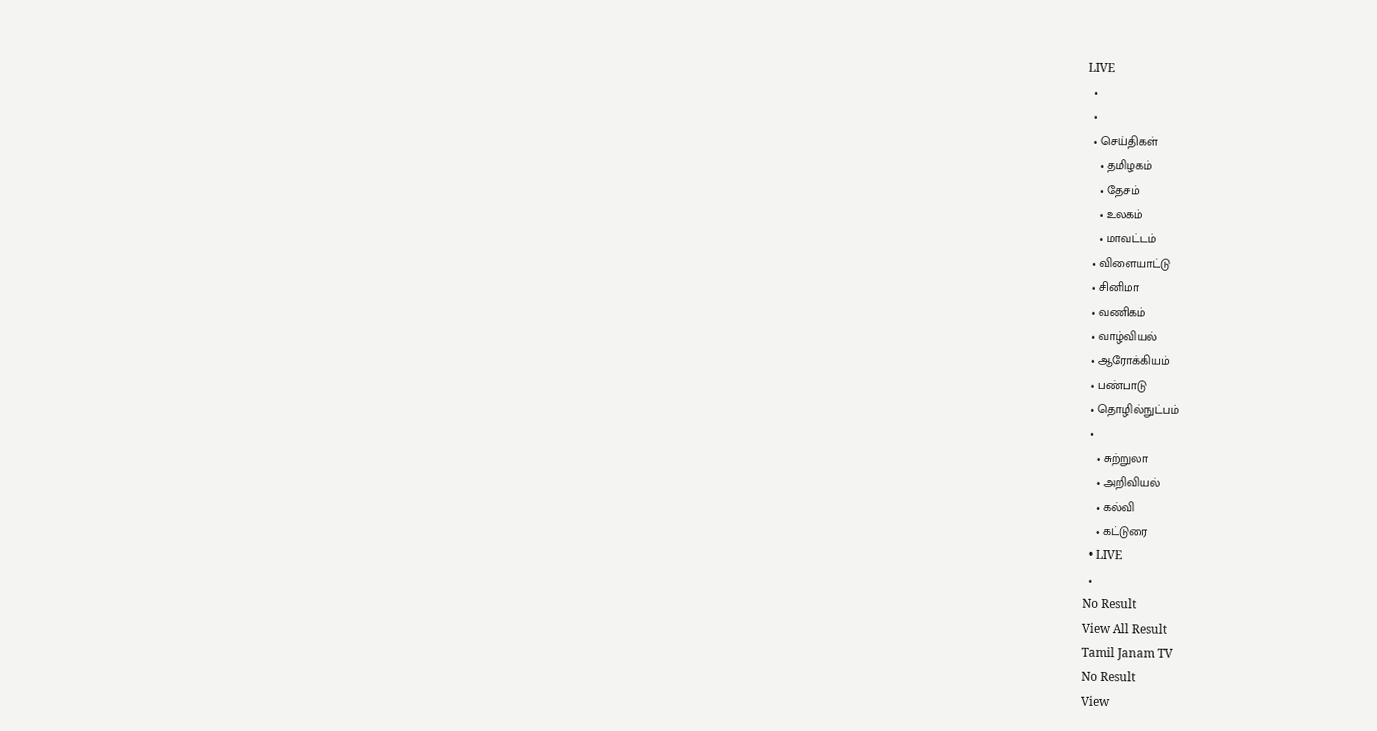LIVE
  •
  •
  • செய்திகள்
    • தமிழகம்
    • தேசம்
    • உலகம்
    • மாவட்டம்
  • விளையாட்டு
  • சினிமா
  • வணிகம்
  • வாழ்வியல்
  • ஆரோக்கியம்
  • பண்பாடு
  • தொழில்நுட்பம்
  •
    • சுற்றுலா
    • அறிவியல்
    • கல்வி
    • கட்டுரை
  • LIVE
  •
No Result
View All Result
Tamil Janam TV
No Result
View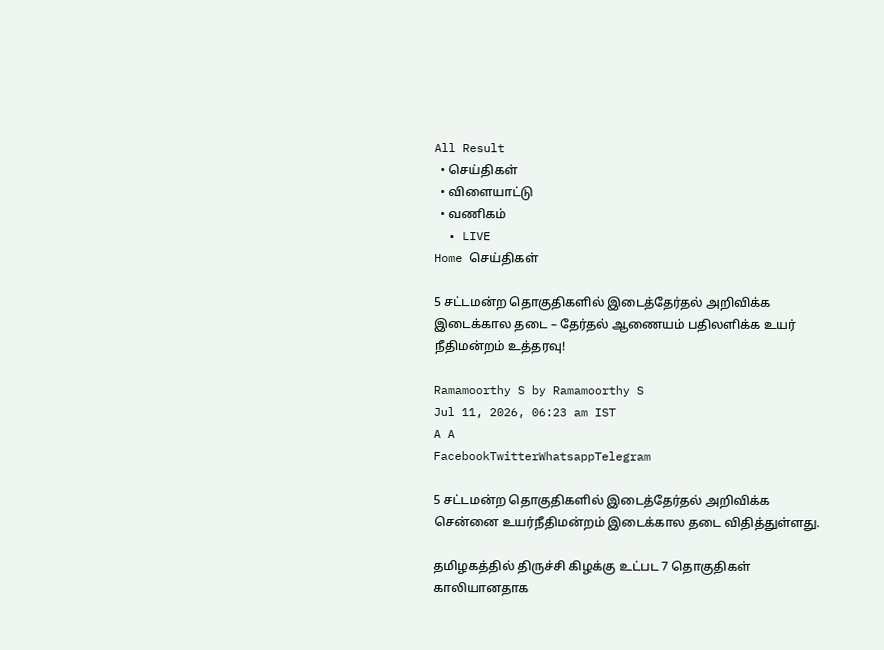All Result
  • செய்திகள்
  • விளையாட்டு
  • வணிகம்
  • LIVE
Home செய்திகள்

5 சட்டமன்ற தொகுதிகளில் இடைத்தேர்தல் அறிவிக்க இடைக்கால தடை – தேர்தல் ஆணையம் பதிலளிக்க உயர் நீதிமன்றம் உத்தரவு!

Ramamoorthy S by Ramamoorthy S
Jul 11, 2026, 06:23 am IST
A A
FacebookTwitterWhatsappTelegram

5 சட்டமன்ற தொகுதிகளில் இடைத்தேர்தல் அறிவிக்க சென்னை உயர்நீதிமன்றம் இடைக்கால தடை விதித்துள்ளது.

தமிழகத்தில் திருச்சி கிழக்கு உட்பட 7 தொகுதிகள் காலியானதாக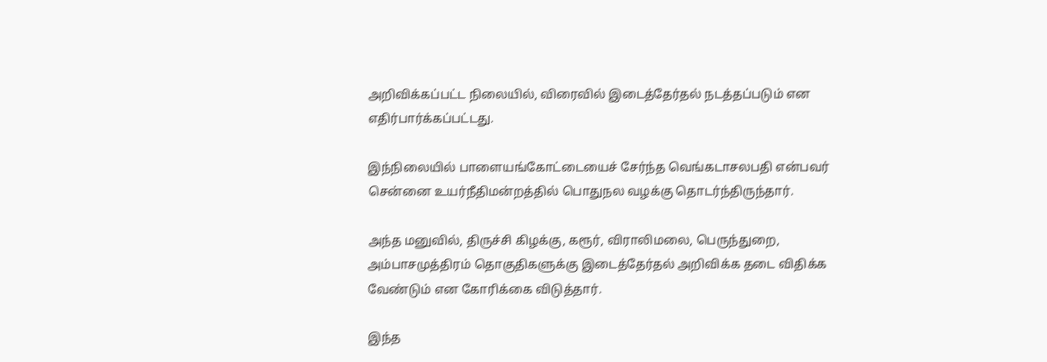அறிவிக்கப்பட்ட நிலையில், விரைவில் இடைத்தேர்தல் நடத்தப்படும் என எதிர்பார்க்கப்பட்டது.

இந்நிலையில் பாளையங்கோட்டையைச் சேர்ந்த வெங்கடாசலபதி என்பவர் சென்னை உயர்நீதிமன்றத்தில் பொதுநல வழக்கு தொடர்ந்திருந்தார்.

அந்த மனுவில், திருச்சி கிழக்கு, கரூர், விராலிமலை, பெருந்துறை, அம்பாசமுத்திரம் தொகுதிகளுக்கு இடைத்தேர்தல் அறிவிக்க தடை விதிக்க வேண்டும் என கோரிக்கை விடுத்தார்.

இந்த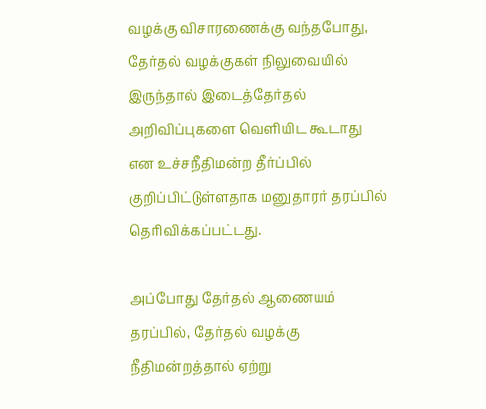வழக்கு விசாரணைக்கு வந்தபோது, தேர்தல் வழக்குகள் நிலுவையில் இருந்தால் இடைத்தேர்தல் அறிவிப்புகளை வெளியிட கூடாது என உச்சநீதிமன்ற தீர்ப்பில் குறிப்பிட்டுள்ளதாக மனுதாரர் தரப்பில் தெரிவிக்கப்பட்டது.

அப்போது தேர்தல் ஆணையம் தரப்பில், தேர்தல் வழக்கு நீதிமன்றத்தால் ஏற்று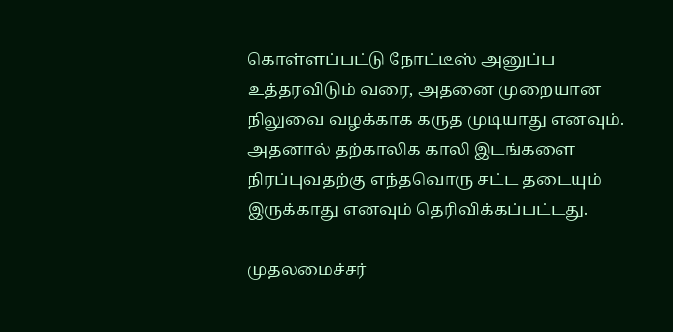கொள்ளப்பட்டு நோட்டீஸ் அனுப்ப உத்தரவிடும் வரை, அதனை முறையான நிலுவை வழக்காக கருத முடியாது எனவும். அதனால் தற்காலிக காலி இடங்களை நிரப்புவதற்கு எந்தவொரு சட்ட தடையும் இருக்காது எனவும் தெரிவிக்கப்பட்டது.

முதலமைச்சர்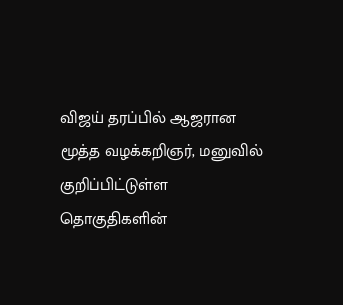விஜய் தரப்பில் ஆஜரான மூத்த வழக்கறிஞர், மனுவில் குறிப்பிட்டுள்ள தொகுதிகளின்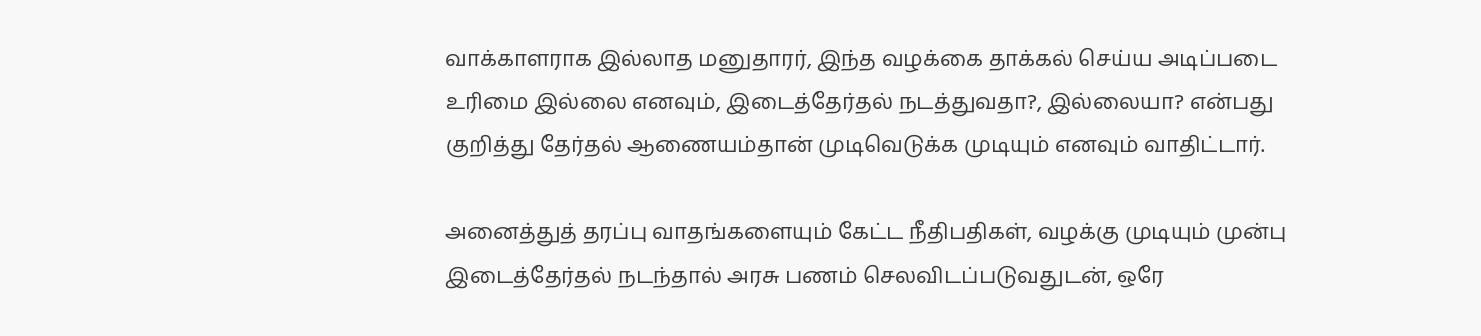வாக்காளராக இல்லாத மனுதாரர், இந்த வழக்கை தாக்கல் செய்ய அடிப்படை உரிமை இல்லை எனவும், இடைத்தேர்தல் நடத்துவதா?, இல்லையா? என்பது குறித்து தேர்தல் ஆணையம்தான் முடிவெடுக்க முடியும் எனவும் வாதிட்டார்.

அனைத்துத் தரப்பு வாதங்களையும் கேட்ட நீதிபதிகள், வழக்கு முடியும் முன்பு இடைத்தேர்தல் நடந்தால் அரசு பணம் செலவிடப்படுவதுடன், ஒரே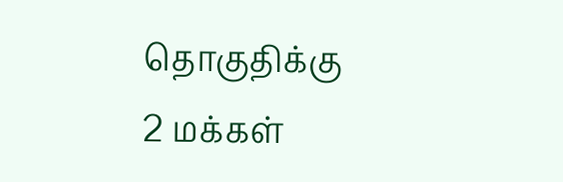தொகுதிக்கு 2 மக்கள்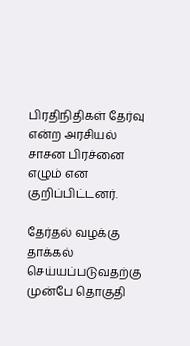பிரதிநிதிகள் தேர்வு என்ற அரசியல் சாசன பிரச்னை எழும் என குறிப்பிட்டனர்.

தேர்தல் வழக்கு தாக்கல் செய்யப்படுவதற்கு முன்பே தொகுதி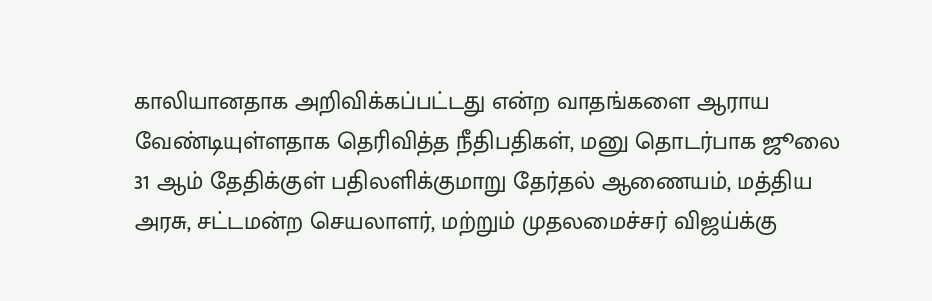காலியானதாக அறிவிக்கப்பட்டது என்ற வாதங்களை ஆராய வேண்டியுள்ளதாக தெரிவித்த நீதிபதிகள், மனு தொடர்பாக ஜூலை 31 ஆம் தேதிக்குள் பதிலளிக்குமாறு தேர்தல் ஆணையம், மத்திய அரசு, சட்டமன்ற செயலாளர், மற்றும் முதலமைச்சர் விஜய்க்கு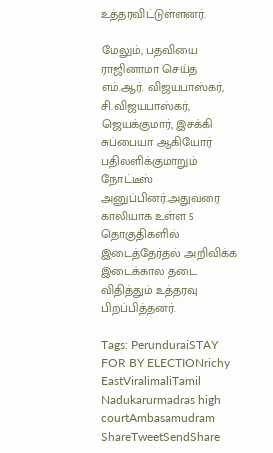உத்தரவிட்டுள்ளனர்.

மேலும், பதவியை ராஜினாமா செய்த எம்.ஆர். விஜயபாஸ்கர், சி.விஜயபாஸ்கர், ஜெயக்குமார், இசக்கி சுப்பையா ஆகியோர் பதிலளிக்குமாறும் நோட்டீஸ் அனுப்பினர்.அதுவரை காலியாக உள்ள 5 தொகுதிகளில் இடைத்தேர்தல் அறிவிக்க இடைக்கால தடை விதித்தும் உத்தரவு பிறப்பித்தனர்.

Tags: PerunduraiSTAY FOR BY ELECTIONrichy EastViralimaliTamil Nadukarurmadras high courtAmbasamudram
ShareTweetSendShare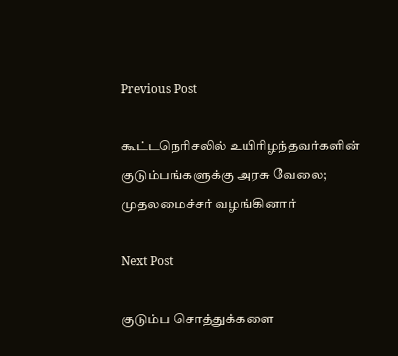Previous Post

கூட்டநெரிசலில் உயிரிழந்தவர்களின் குடும்பங்களுக்கு அரசு வேலை; முதலமைச்சர் வழங்கினார்

Next Post

குடும்ப சொத்துக்களை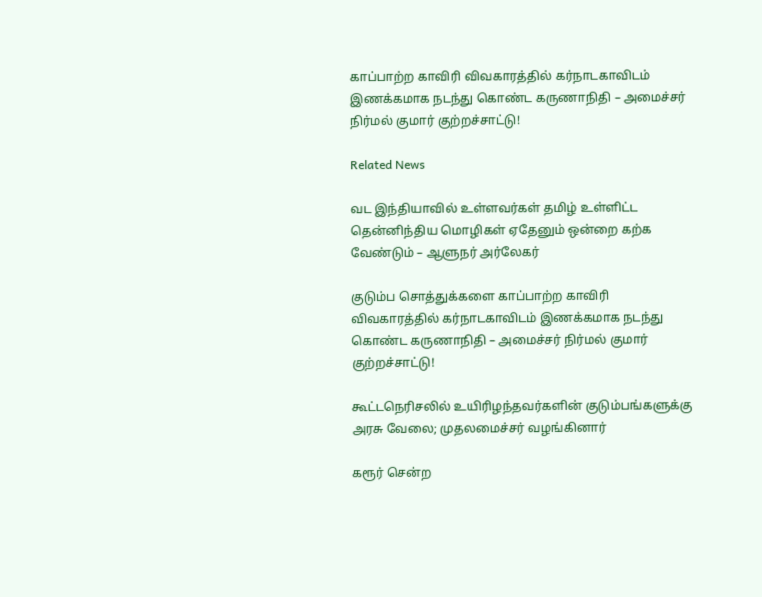காப்பாற்ற காவிரி விவகாரத்தில் கர்நாடகாவிடம் இணக்கமாக நடந்து கொண்ட கருணாநிதி – அமைச்சர் நிர்மல் குமார் குற்றச்சாட்டு!

Related News

வட இந்தியாவில் உள்ளவர்கள் தமிழ் உள்ளிட்ட தென்னிந்திய மொழிகள் ஏதேனும் ஒன்றை கற்க வேண்டும் – ஆளுநர் அர்லேகர்

குடும்ப சொத்துக்களை காப்பாற்ற காவிரி விவகாரத்தில் கர்நாடகாவிடம் இணக்கமாக நடந்து கொண்ட கருணாநிதி – அமைச்சர் நிர்மல் குமார் குற்றச்சாட்டு!

கூட்டநெரிசலில் உயிரிழந்தவர்களின் குடும்பங்களுக்கு அரசு வேலை; முதலமைச்சர் வழங்கினார்

கரூர் சென்ற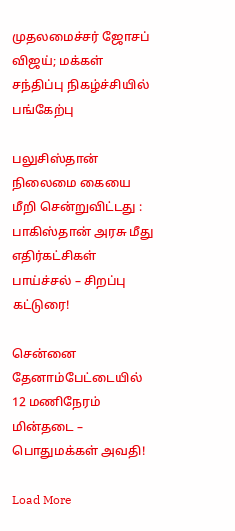முதலமைச்சர் ஜோசப் விஜய்; மக்கள் சந்திப்பு நிகழ்ச்சியில் பங்கேற்பு

பலுசிஸ்தான் நிலைமை கையை மீறி சென்றுவிட்டது : பாகிஸ்தான் அரசு மீது எதிர்கட்சிகள் பாய்ச்சல் – சிறப்பு கட்டுரை!

சென்னை தேனாம்பேட்டையில் 12 மணிநேரம் மின்தடை – பொதுமக்கள் அவதி!

Load More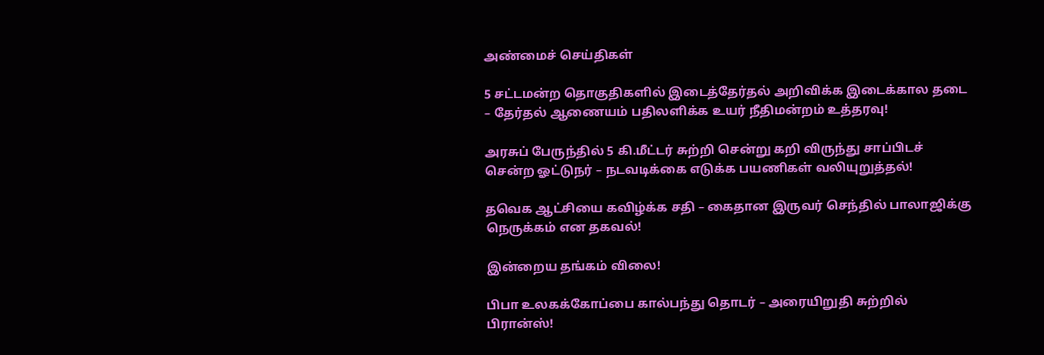அண்மைச் செய்திகள்

5 சட்டமன்ற தொகுதிகளில் இடைத்தேர்தல் அறிவிக்க இடைக்கால தடை – தேர்தல் ஆணையம் பதிலளிக்க உயர் நீதிமன்றம் உத்தரவு!

அரசுப் பேருந்தில் 5 கி.மீட்டர் சுற்றி சென்று கறி விருந்து சாப்பிடச் சென்ற ஓட்டுநர் – நடவடிக்கை எடுக்க பயணிகள் வலியுறுத்தல்!

தவெக ஆட்சியை கவிழ்க்க சதி – கைதான இருவர் செந்தில் பாலாஜிக்கு நெருக்கம் என தகவல்!

இன்றைய தங்கம் விலை!

பிபா உலகக்கோப்பை கால்பந்து தொடர் – அரையிறுதி சுற்றில் பிரான்ஸ்!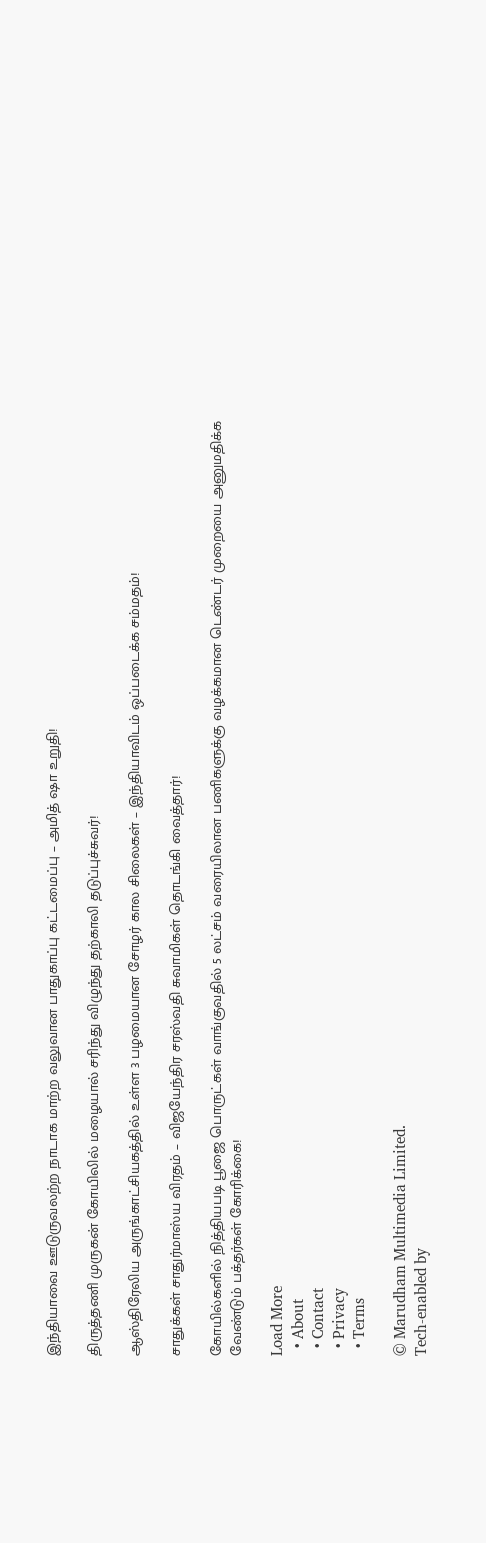இந்தியாவை ஊடுருவலற்ற நாடாக மாற்ற வலுவான பாதுகாப்பு கட்டமைப்பு – அமித் ஷா உறுதி!

திருத்தணி முருகன் கோயிலில் மழையால் சரிந்து விழுந்து தற்காலி தடுப்புச்சுவர்!

ஆஸ்திரேலிய அருங்காட்சியகத்தில் உள்ள 3 பழமையான சோழர் கால சிலைகள் – இந்தியாவிடம் ஒப்படைக்க சம்மதம்!

சாதுக்கள் சாதுர்மாஸ்ய விரதம் – விஜயேந்திர சரஸ்வதி சுவாமிகள் தொடங்கி வைத்தார்!

கோயில்களில் நித்தியபடி பூஜை பொருட்கள் வாங்குவதில் 5 லட்சம் வரையிலான பணிகளுக்கு வழக்கமான டெண்டர் முறையை அனுமதிக்க வேண்டும் பக்தர்கள் கோரிக்கை!

Load More
  • About
  • Contact
  • Privacy
  • Terms

© Marudham Multimedia Limited.
Tech-enabled by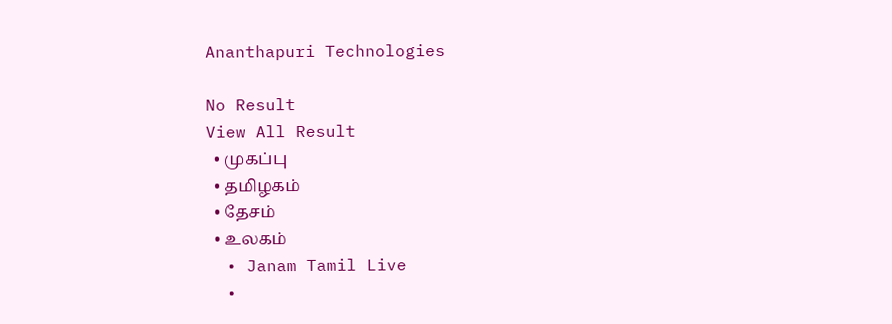Ananthapuri Technologies

No Result
View All Result
  • முகப்பு
  • தமிழகம்
  • தேசம்
  • உலகம்
  • Janam Tamil Live
  •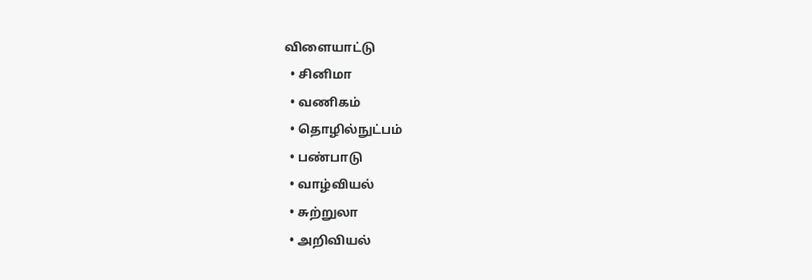விளையாட்டு
  • சினிமா
  • வணிகம்
  • தொழில்நுட்பம்
  • பண்பாடு
  • வாழ்வியல்
  • சுற்றுலா
  • அறிவியல்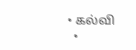• கல்வி
  •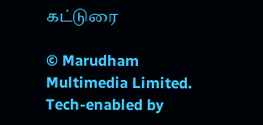கட்டுரை

© Marudham Multimedia Limited.
Tech-enabled by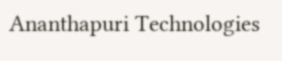Ananthapuri Technologies